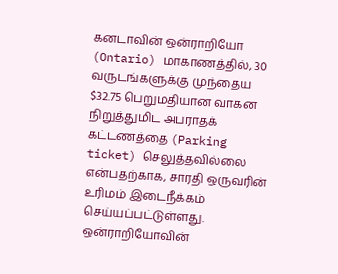கனடாவின் ஒன்ராறியோ (Ontario) மாகாணத்தில், 30 வருடங்களுக்கு முந்தைய $32.75 பெறுமதியான வாகன நிறுத்துமிட அபராதக் கட்டணத்தை (Parking ticket) செலுத்தவில்லை என்பதற்காக, சாரதி ஒருவரின் உரிமம் இடைநீக்கம் செய்யப்பட்டுள்ளது.
ஒன்ராறியோவின்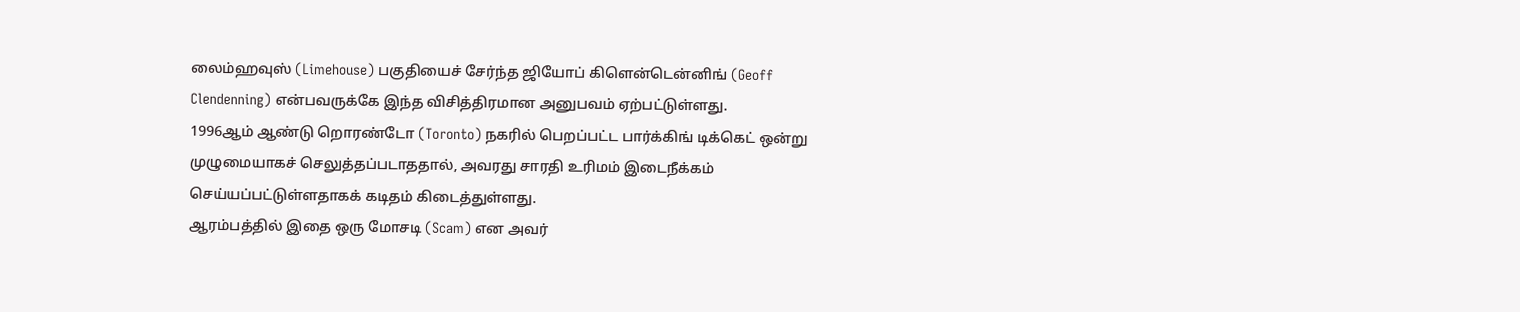லைம்ஹவுஸ் (Limehouse) பகுதியைச் சேர்ந்த ஜியோப் கிளென்டென்னிங் (Geoff Clendenning) என்பவருக்கே இந்த விசித்திரமான அனுபவம் ஏற்பட்டுள்ளது.
1996ஆம் ஆண்டு றொரண்டோ (Toronto) நகரில் பெறப்பட்ட பார்க்கிங் டிக்கெட் ஒன்று முழுமையாகச் செலுத்தப்படாததால், அவரது சாரதி உரிமம் இடைநீக்கம் செய்யப்பட்டுள்ளதாகக் கடிதம் கிடைத்துள்ளது.
ஆரம்பத்தில் இதை ஒரு மோசடி (Scam) என அவர்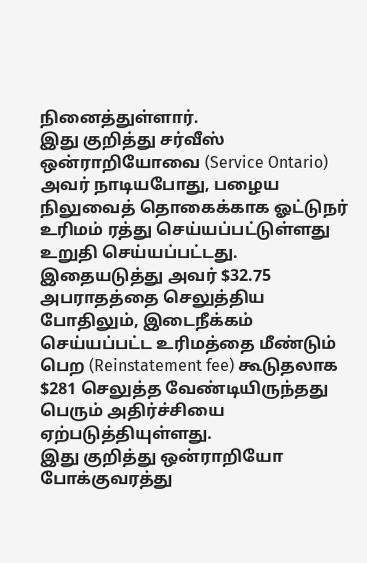நினைத்துள்ளார்.
இது குறித்து சர்வீஸ் ஒன்ராறியோவை (Service Ontario) அவர் நாடியபோது, பழைய நிலுவைத் தொகைக்காக ஓட்டுநர் உரிமம் ரத்து செய்யப்பட்டுள்ளது உறுதி செய்யப்பட்டது.
இதையடுத்து அவர் $32.75 அபராதத்தை செலுத்திய போதிலும், இடைநீக்கம் செய்யப்பட்ட உரிமத்தை மீண்டும் பெற (Reinstatement fee) கூடுதலாக $281 செலுத்த வேண்டியிருந்தது பெரும் அதிர்ச்சியை ஏற்படுத்தியுள்ளது.
இது குறித்து ஒன்ராறியோ போக்குவரத்து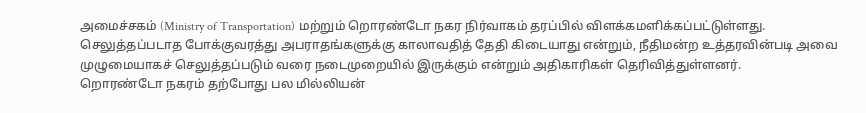அமைச்சகம் (Ministry of Transportation) மற்றும் றொரண்டோ நகர நிர்வாகம் தரப்பில் விளக்கமளிக்கப்பட்டுள்ளது.
செலுத்தப்படாத போக்குவரத்து அபராதங்களுக்கு காலாவதித் தேதி கிடையாது என்றும், நீதிமன்ற உத்தரவின்படி அவை முழுமையாகச் செலுத்தப்படும் வரை நடைமுறையில் இருக்கும் என்றும் அதிகாரிகள் தெரிவித்துள்ளனர்.
றொரண்டோ நகரம் தற்போது பல மில்லியன்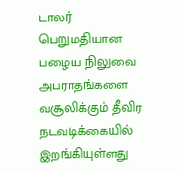டாலர் பெறுமதியான பழைய நிலுவை அபராதங்களை வசூலிக்கும் தீவிர நடவடிக்கையில் இறங்கியுள்ளது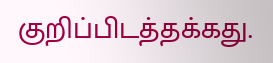குறிப்பிடத்தக்கது.